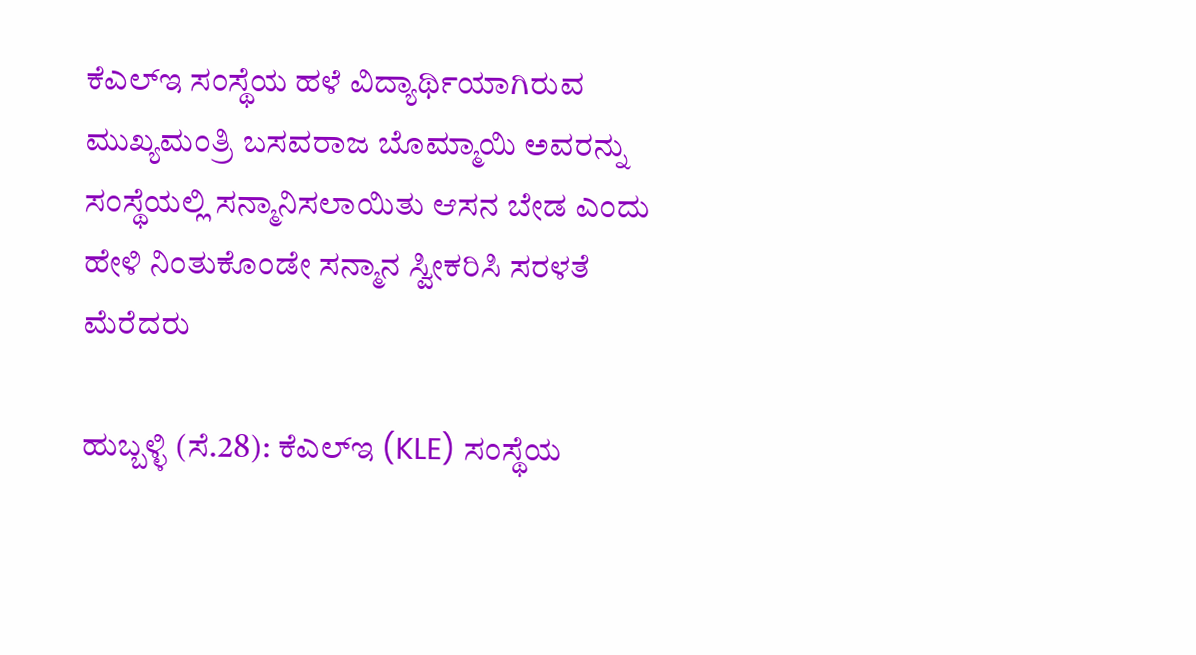ಕೆಎಲ್‌ಇ ಸಂಸ್ಥೆಯ ಹಳೆ ವಿದ್ಯಾರ್ಥಿಯಾಗಿರುವ ಮುಖ್ಯಮಂತ್ರಿ ಬಸವರಾಜ ಬೊಮ್ಮಾಯಿ ಅವರನ್ನು ಸಂಸ್ಥೆಯಲ್ಲಿ ಸನ್ಮಾನಿಸಲಾಯಿತು ಆಸನ ಬೇಡ ಎಂದು ಹೇಳಿ ನಿಂತುಕೊಂಡೇ ಸನ್ಮಾನ ಸ್ವೀಕರಿಸಿ ಸರಳತೆ ಮೆರೆದರು

ಹುಬ್ಬಳ್ಳಿ (ಸೆ.28): ಕೆಎಲ್‌ಇ (KLE) ಸಂಸ್ಥೆಯ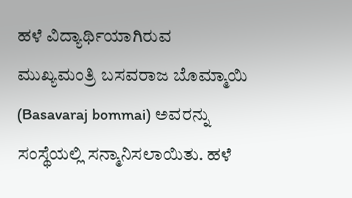ಹಳೆ ವಿದ್ಯಾರ್ಥಿಯಾಗಿರುವ ಮುಖ್ಯಮಂತ್ರಿ ಬಸವರಾಜ ಬೊಮ್ಮಾಯಿ (Basavaraj bommai) ಅವರನ್ನು ಸಂಸ್ಥೆಯಲ್ಲಿ ಸನ್ಮಾನಿಸಲಾಯಿತು. ಹಳೆ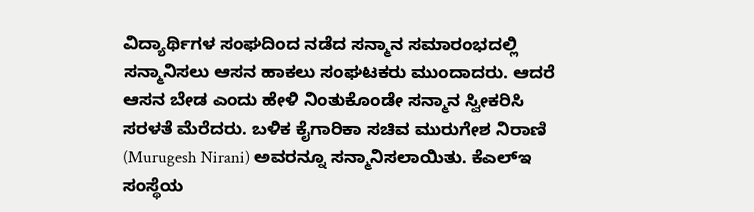ವಿದ್ಯಾರ್ಥಿಗಳ ಸಂಘದಿಂದ ನಡೆದ ಸನ್ಮಾನ ಸಮಾರಂಭದಲ್ಲಿ ಸನ್ಮಾನಿಸಲು ಆಸನ ಹಾಕಲು ಸಂಘಟಕರು ಮುಂದಾದರು. ಆದರೆ ಆಸನ ಬೇಡ ಎಂದು ಹೇಳಿ ನಿಂತುಕೊಂಡೇ ಸನ್ಮಾನ ಸ್ವೀಕರಿಸಿ ಸರಳತೆ ಮೆರೆದರು. ಬಳಿಕ ಕೈಗಾರಿಕಾ ಸಚಿವ ಮುರುಗೇಶ ನಿರಾಣಿ (Murugesh Nirani) ಅವರನ್ನೂ ಸನ್ಮಾನಿಸಲಾಯಿತು. ಕೆಎಲ್‌ಇ ಸಂಸ್ಥೆಯ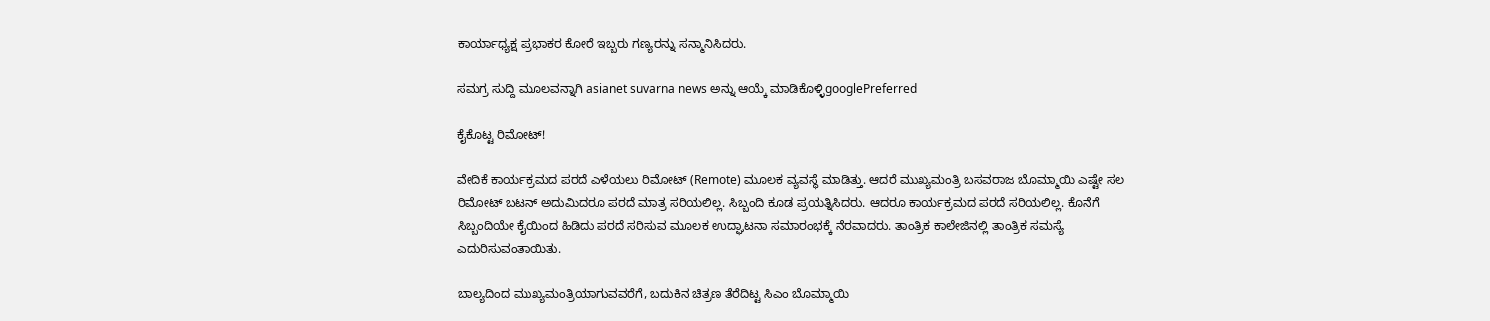ಕಾರ್ಯಾಧ್ಯಕ್ಷ ಪ್ರಭಾಕರ ಕೋರೆ ಇಬ್ಬರು ಗಣ್ಯರನ್ನು ಸನ್ಮಾನಿಸಿದರು.

ಸಮಗ್ರ ಸುದ್ದಿ ಮೂಲವನ್ನಾಗಿ asianet suvarna news ಅನ್ನು ಆಯ್ಕೆ ಮಾಡಿಕೊಳ್ಳಿgooglePreferred

ಕೈಕೊಟ್ಟ ರಿಮೋಟ್‌!

ವೇದಿಕೆ ಕಾರ್ಯಕ್ರಮದ ಪರದೆ ಎಳೆಯಲು ರಿಮೋಟ್‌ (Remote) ಮೂಲಕ ವ್ಯವಸ್ಥೆ ಮಾಡಿತ್ತು. ಆದರೆ ಮುಖ್ಯಮಂತ್ರಿ ಬಸವರಾಜ ಬೊಮ್ಮಾಯಿ ಎಷ್ಟೇ ಸಲ ರಿಮೋಟ್‌ ಬಟನ್‌ ಅದುಮಿದರೂ ಪರದೆ ಮಾತ್ರ ಸರಿಯಲಿಲ್ಲ. ಸಿಬ್ಬಂದಿ ಕೂಡ ಪ್ರಯತ್ನಿಸಿದರು. ಆದರೂ ಕಾರ್ಯಕ್ರಮದ ಪರದೆ ಸರಿಯಲಿಲ್ಲ. ಕೊನೆಗೆ ಸಿಬ್ಬಂದಿಯೇ ಕೈಯಿಂದ ಹಿಡಿದು ಪರದೆ ಸರಿಸುವ ಮೂಲಕ ಉದ್ಘಾಟನಾ ಸಮಾರಂಭಕ್ಕೆ ನೆರವಾದರು. ತಾಂತ್ರಿಕ ಕಾಲೇಜಿನಲ್ಲಿ ತಾಂತ್ರಿಕ ಸಮಸ್ಯೆ ಎದುರಿಸುವಂತಾಯಿತು.

ಬಾಲ್ಯದಿಂದ ಮುಖ್ಯಮಂತ್ರಿಯಾಗುವವರೆಗೆ, ಬದುಕಿನ ಚಿತ್ರಣ ತೆರೆದಿಟ್ಟ ಸಿಎಂ ಬೊಮ್ಮಾಯಿ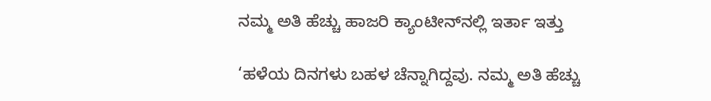ನಮ್ಮ ಅತಿ ಹೆಚ್ಚು ಹಾಜರಿ ಕ್ಯಾಂಟೀನ್‌ನಲ್ಲಿ ಇರ್ತಾ ಇತ್ತು

‘ಹಳೆಯ ದಿನಗಳು ಬಹಳ ಚೆನ್ನಾಗಿದ್ದವು. ನಮ್ಮ ಅತಿ ಹೆಚ್ಚು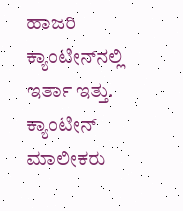ಹಾಜರಿ ಕ್ಯಾಂಟೀನ್‌ನಲ್ಲಿ ಇರ್ತಾ ಇತ್ತು. ಕ್ಯಾಂಟೀನ್‌ ಮಾಲೀಕರು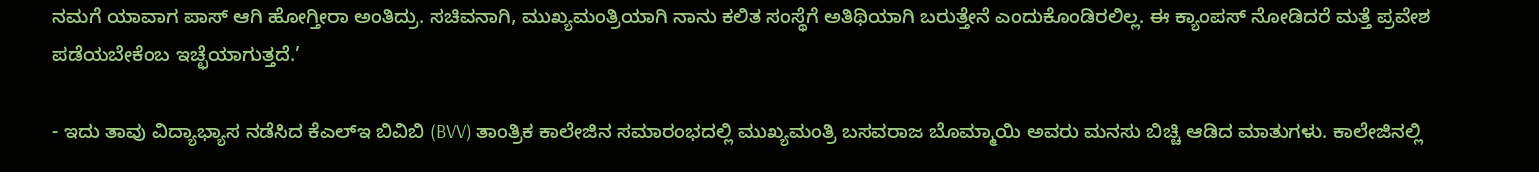ನಮಗೆ ಯಾವಾಗ ಪಾಸ್‌ ಆಗಿ ಹೋಗ್ತೀರಾ ಅಂತಿದ್ರು. ಸಚಿವನಾಗಿ, ಮುಖ್ಯಮಂತ್ರಿಯಾಗಿ ನಾನು ಕಲಿತ ಸಂಸ್ಥೆಗೆ ಅತಿಥಿಯಾಗಿ ಬರುತ್ತೇನೆ ಎಂದುಕೊಂಡಿರಲಿಲ್ಲ. ಈ ಕ್ಯಾಂಪಸ್‌ ನೋಡಿದರೆ ಮತ್ತೆ ಪ್ರವೇಶ ಪಡೆಯಬೇಕೆಂಬ ಇಚ್ಛೆಯಾಗುತ್ತದೆ.’

- ಇದು ತಾವು ವಿದ್ಯಾಭ್ಯಾಸ ನಡೆಸಿದ ಕೆಎಲ್‌ಇ ಬಿವಿಬಿ (BVV) ತಾಂತ್ರಿಕ ಕಾಲೇಜಿನ ಸಮಾರಂಭದಲ್ಲಿ ಮುಖ್ಯಮಂತ್ರಿ ಬಸವರಾಜ ಬೊಮ್ಮಾಯಿ ಅವರು ಮನಸು ಬಿಚ್ಚಿ ಆಡಿದ ಮಾತುಗಳು. ಕಾಲೇಜಿನಲ್ಲಿ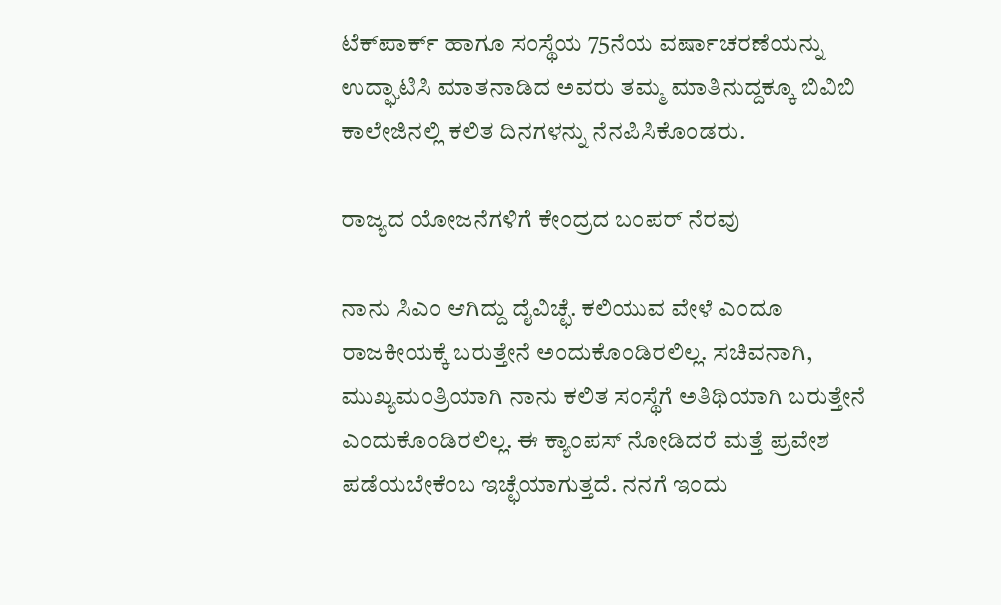ಟೆಕ್‌ಪಾರ್ಕ್ ಹಾಗೂ ಸಂಸ್ಥೆಯ 75ನೆಯ ವರ್ಷಾಚರಣೆಯನ್ನು ಉದ್ಘಾಟಿಸಿ ಮಾತನಾಡಿದ ಅವರು ತಮ್ಮ ಮಾತಿನುದ್ದಕ್ಕೂ ಬಿವಿಬಿ ಕಾಲೇಜಿನಲ್ಲಿ ಕಲಿತ ದಿನಗಳನ್ನು ನೆನಪಿಸಿಕೊಂಡರು.

ರಾಜ್ಯದ ಯೋಜನೆಗಳಿಗೆ ಕೇಂದ್ರದ ಬಂಪರ್‌ ನೆರವು

ನಾನು ಸಿಎಂ ಆಗಿದ್ದು ದೈವಿಚ್ಛೆ. ಕಲಿಯುವ ವೇಳೆ ಎಂದೂ ರಾಜಕೀಯಕ್ಕೆ ಬರುತ್ತೇನೆ ಅಂದುಕೊಂಡಿರಲಿಲ್ಲ. ಸಚಿವನಾಗಿ, ಮುಖ್ಯಮಂತ್ರಿಯಾಗಿ ನಾನು ಕಲಿತ ಸಂಸ್ಥೆಗೆ ಅತಿಥಿಯಾಗಿ ಬರುತ್ತೇನೆ ಎಂದುಕೊಂಡಿರಲಿಲ್ಲ. ಈ ಕ್ಯಾಂಪಸ್‌ ನೋಡಿದರೆ ಮತ್ತೆ ಪ್ರವೇಶ ಪಡೆಯಬೇಕೆಂಬ ಇಚ್ಛೆಯಾಗುತ್ತದೆ. ನನಗೆ ಇಂದು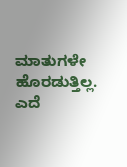ಮಾತುಗಳೇ ಹೊರಡುತ್ತಿಲ್ಲ. ಎದೆ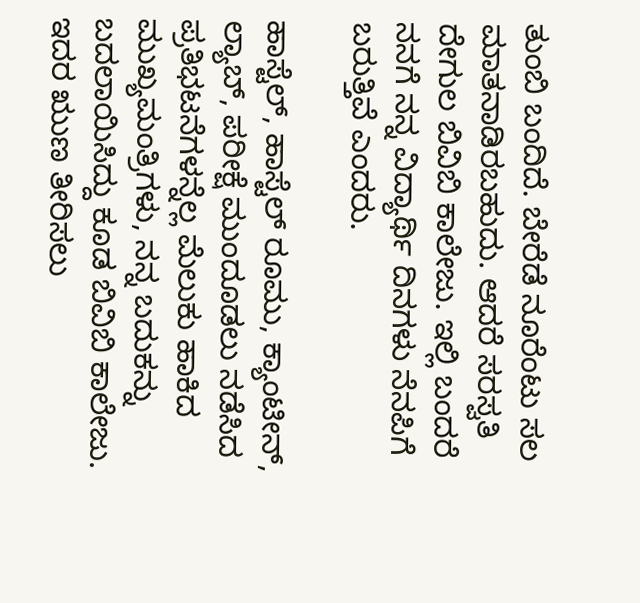ತುಂಬಿ ಬಂದಿದೆ. ಬೇರೆಡೆ ನೂರೆಂಟು ಸಲ ಮಾತನಾಡಿರಬಹುದು. ಆದರೆ ಸರಸ್ವತಿ ದೇಗುಲ ಬಿವಿಬಿ ಕಾಲೇಜು. ಇಲ್ಲಿ ಬಂದರೆ ನನಗೆ ನನ್ನ ವಿದ್ಯಾರ್ಥಿ ದಿನಗಳು ನೆನಪಿಗೆ ಬರುತ್ತಿವೆ ಎಂದರು.

ಹಾಸ್ಟೆಲ್‌, ಹಾಸ್ಟೆಲ್‌ ರೂಮು, ಕ್ಯಾಂಟೀನ್‌, ಲ್ಯಾಬ್‌, ಪರೀಕ್ಷೆ ಮುಂದೂಡಲು ನಡೆಸಿದ ಪ್ರತಿಭಟನೆಗಳನ್ನೆಲ್ಲ ಮೆಲುಕು ಹಾಕಿದ ಮುಖ್ಯಮಂತ್ರಿಗಳು, ನನ್ನ ಬದುಕನ್ನು ಬದಲಾಯಿಸಿದ್ದು ಕೂಡ ಬಿವಿಬಿ ಕಾಲೇಜು. ಇದರ ಋುಣ ತೀರಿಸಲು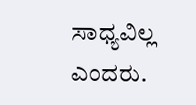ಸಾಧ್ಯವಿಲ್ಲ ಎಂದರು.